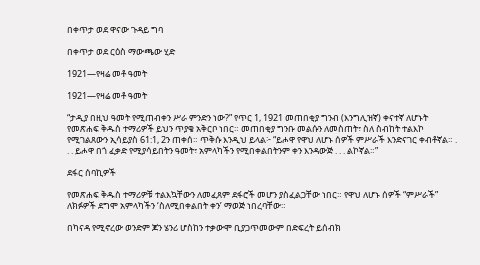በቀጥታ ወደ ዋናው ጉዳይ ግባ

በቀጥታ ወደ ርዕስ ማውጫው ሂድ

1921—የዛሬ መቶ ዓመት

1921—የዛሬ መቶ ዓመት

“ታዲያ በዚህ ዓመት የሚጠብቀን ሥራ ምንድን ነው?” የጥር 1, 1921 መጠበቂያ ግንብ (እንግሊዝኛ) ቀናተኛ ለሆኑት የመጽሐፍ ቅዱስ ተማሪዎች ይህን ጥያቄ አቅርቦ ነበር። መጠበቂያ ግንቡ መልሱን ለመስጠት፣ ስለ ስብከት ተልእኮ የሚገልጸውን ኢሳይያስ 61:1, 2ን ጠቀሰ። ጥቅሱ እንዲህ ይላል፦ “ይሖዋ የዋህ ለሆኑ ሰዎች ምሥራች እንድናገር ቀብቶኛል። . . . ይሖዋ በጎ ፈቃድ የሚያሳይበትን ዓመት፣ አምላካችን የሚበቀልበትንም ቀን እንዳውጅ . . . ልኮኛል።”

ደፋር ሰባኪዎች

የመጽሐፍ ቅዱስ ተማሪዎቹ ተልእኳቸውን ለመፈጸም ደፋሮች መሆን ያስፈልጋቸው ነበር። የዋህ ለሆኑ ሰዎች “ምሥራች” ለክፉዎች ደግሞ አምላካችን ‘ስለሚበቀልበት ቀን’ ማወጅ ነበረባቸው።

በካናዳ የሚኖረው ወንድም ጆን ሄንሪ ሆስከን ተቃውሞ ቢያጋጥመውም በድፍረት ይሰብክ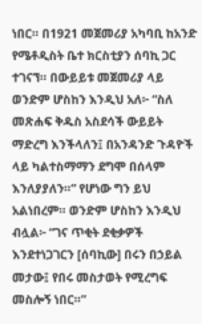ነበር። በ1921 መጀመሪያ አካባቢ ከአንድ የሜቶዲስት ቤተ ክርስቲያን ሰባኪ ጋር ተገናኘ። በውይይቱ መጀመሪያ ላይ ወንድም ሆስከን እንዲህ አለ፦ “ስለ መጽሐፍ ቅዱስ አስደሳች ውይይት ማድረግ እንችላለን፤ በአንዳንድ ጉዳዮች ላይ ካልተስማማን ደግሞ በሰላም እንለያያለን።” የሆነው ግን ይህ አልነበረም። ወንድም ሆስከን እንዲህ ብሏል፦ “ገና ጥቂት ደቂቃዎች እንደተነጋገርን [ሰባኪው] በሩን በኃይል መታው፤ የበሩ መስታወት የሚረግፍ መስሎኝ ነበር።”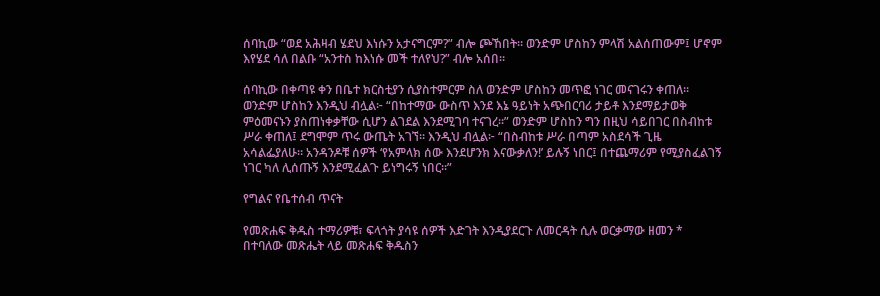ሰባኪው “ወደ አሕዛብ ሄደህ እነሱን አታናግርም?” ብሎ ጮኸበት። ወንድም ሆስከን ምላሽ አልሰጠውም፤ ሆኖም እየሄደ ሳለ በልቡ “አንተስ ከእነሱ መች ተለየህ?” ብሎ አሰበ።

ሰባኪው በቀጣዩ ቀን በቤተ ክርስቲያን ሲያስተምርም ስለ ወንድም ሆስከን መጥፎ ነገር መናገሩን ቀጠለ። ወንድም ሆስከን እንዲህ ብሏል፦ “በከተማው ውስጥ እንደ እኔ ዓይነት አጭበርባሪ ታይቶ እንደማይታወቅ ምዕመናኑን ያስጠነቀቃቸው ሲሆን ልገደል እንደሚገባ ተናገረ።” ወንድም ሆስከን ግን በዚህ ሳይበገር በስብከቱ ሥራ ቀጠለ፤ ደግሞም ጥሩ ውጤት አገኘ። እንዲህ ብሏል፦ “በስብከቱ ሥራ በጣም አስደሳች ጊዜ አሳልፌያለሁ። አንዳንዶቹ ሰዎች ‘የአምላክ ሰው እንደሆንክ እናውቃለን!’ ይሉኝ ነበር፤ በተጨማሪም የሚያስፈልገኝ ነገር ካለ ሊሰጡኝ እንደሚፈልጉ ይነግሩኝ ነበር።”

የግልና የቤተሰብ ጥናት

የመጽሐፍ ቅዱስ ተማሪዎቹ፣ ፍላጎት ያሳዩ ሰዎች እድገት እንዲያደርጉ ለመርዳት ሲሉ ወርቃማው ዘመን * በተባለው መጽሔት ላይ መጽሐፍ ቅዱስን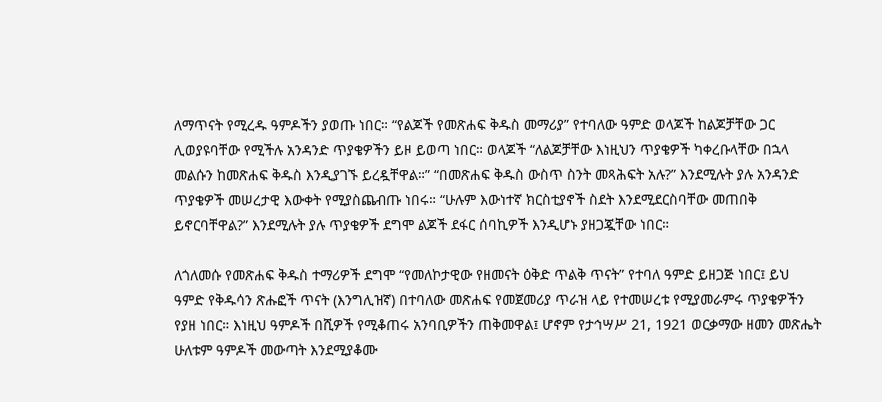ለማጥናት የሚረዱ ዓምዶችን ያወጡ ነበር። “የልጆች የመጽሐፍ ቅዱስ መማሪያ” የተባለው ዓምድ ወላጆች ከልጆቻቸው ጋር ሊወያዩባቸው የሚችሉ አንዳንድ ጥያቄዎችን ይዞ ይወጣ ነበር። ወላጆች “ለልጆቻቸው እነዚህን ጥያቄዎች ካቀረቡላቸው በኋላ መልሱን ከመጽሐፍ ቅዱስ እንዲያገኙ ይረዷቸዋል።” “በመጽሐፍ ቅዱስ ውስጥ ስንት መጻሕፍት አሉ?” እንደሚሉት ያሉ አንዳንድ ጥያቄዎች መሠረታዊ እውቀት የሚያስጨብጡ ነበሩ። “ሁሉም እውነተኛ ክርስቲያኖች ስደት እንደሚደርስባቸው መጠበቅ ይኖርባቸዋል?” እንደሚሉት ያሉ ጥያቄዎች ደግሞ ልጆች ደፋር ሰባኪዎች እንዲሆኑ ያዘጋጇቸው ነበር።

ለጎለመሱ የመጽሐፍ ቅዱስ ተማሪዎች ደግሞ “የመለኮታዊው የዘመናት ዕቅድ ጥልቅ ጥናት” የተባለ ዓምድ ይዘጋጅ ነበር፤ ይህ ዓምድ የቅዱሳን ጽሑፎች ጥናት (እንግሊዝኛ) በተባለው መጽሐፍ የመጀመሪያ ጥራዝ ላይ የተመሠረቱ የሚያመራምሩ ጥያቄዎችን የያዘ ነበር። እነዚህ ዓምዶች በሺዎች የሚቆጠሩ አንባቢዎችን ጠቅመዋል፤ ሆኖም የታኅሣሥ 21, 1921 ወርቃማው ዘመን መጽሔት ሁለቱም ዓምዶች መውጣት እንደሚያቆሙ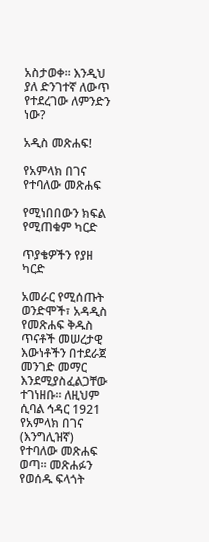አስታወቀ። እንዲህ ያለ ድንገተኛ ለውጥ የተደረገው ለምንድን ነው?

አዲስ መጽሐፍ!

የአምላክ በገና የተባለው መጽሐፍ

የሚነበበውን ክፍል የሚጠቁም ካርድ

ጥያቄዎችን የያዘ ካርድ

አመራር የሚሰጡት ወንድሞች፣ አዳዲስ የመጽሐፍ ቅዱስ ጥናቶች መሠረታዊ እውነቶችን በተደራጀ መንገድ መማር እንደሚያስፈልጋቸው ተገነዘቡ። ለዚህም ሲባል ኅዳር 1921 የአምላክ በገና (እንግሊዝኛ) የተባለው መጽሐፍ ወጣ። መጽሐፉን የወሰዱ ፍላጎት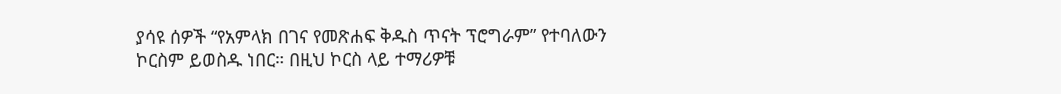ያሳዩ ሰዎች “የአምላክ በገና የመጽሐፍ ቅዱስ ጥናት ፕሮግራም” የተባለውን ኮርስም ይወስዱ ነበር። በዚህ ኮርስ ላይ ተማሪዎቹ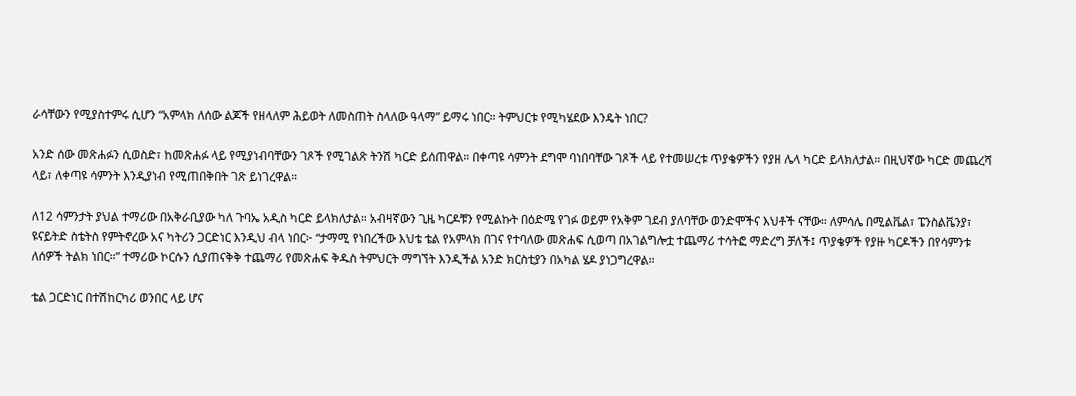ራሳቸውን የሚያስተምሩ ሲሆን “አምላክ ለሰው ልጆች የዘላለም ሕይወት ለመስጠት ስላለው ዓላማ” ይማሩ ነበር። ትምህርቱ የሚካሄደው እንዴት ነበር?

አንድ ሰው መጽሐፉን ሲወስድ፣ ከመጽሐፉ ላይ የሚያነብባቸውን ገጾች የሚገልጽ ትንሽ ካርድ ይሰጠዋል። በቀጣዩ ሳምንት ደግሞ ባነበባቸው ገጾች ላይ የተመሠረቱ ጥያቄዎችን የያዘ ሌላ ካርድ ይላክለታል። በዚህኛው ካርድ መጨረሻ ላይ፣ ለቀጣዩ ሳምንት እንዲያነብ የሚጠበቅበት ገጽ ይነገረዋል።

ለ12 ሳምንታት ያህል ተማሪው በአቅራቢያው ካለ ጉባኤ አዲስ ካርድ ይላክለታል። አብዛኛውን ጊዜ ካርዶቹን የሚልኩት በዕድሜ የገፉ ወይም የአቅም ገደብ ያለባቸው ወንድሞችና እህቶች ናቸው። ለምሳሌ በሚልቬል፣ ፔንስልቬንያ፣ ዩናይትድ ስቴትስ የምትኖረው አና ካትሪን ጋርድነር እንዲህ ብላ ነበር፦ “ታማሚ የነበረችው እህቴ ቴል የአምላክ በገና የተባለው መጽሐፍ ሲወጣ በአገልግሎቷ ተጨማሪ ተሳትፎ ማድረግ ቻለች፤ ጥያቄዎች የያዙ ካርዶችን በየሳምንቱ ለሰዎች ትልክ ነበር።” ተማሪው ኮርሱን ሲያጠናቅቅ ተጨማሪ የመጽሐፍ ቅዱስ ትምህርት ማግኘት እንዲችል አንድ ክርስቲያን በአካል ሄዶ ያነጋግረዋል።

ቴል ጋርድነር በተሽከርካሪ ወንበር ላይ ሆና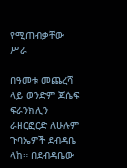የሚጠብቃቸው ሥራ

በዓመቱ መጨረሻ ላይ ወንድም ጆሴፍ ፍራንክሊን ራዘርፎርድ ለሁሉም ጉባኤዎች ደብዳቤ ላከ። በደብዳቤው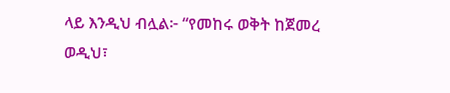ላይ እንዲህ ብሏል፦ “የመከሩ ወቅት ከጀመረ ወዲህ፣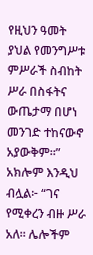የዚህን ዓመት ያህል የመንግሥቱ ምሥራች ስብከት ሥራ በስፋትና ውጤታማ በሆነ መንገድ ተከናውኖ አያውቅም።” አክሎም እንዲህ ብሏል፦ “ገና የሚቀረን ብዙ ሥራ አለ። ሌሎችም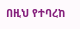በዚህ የተባረከ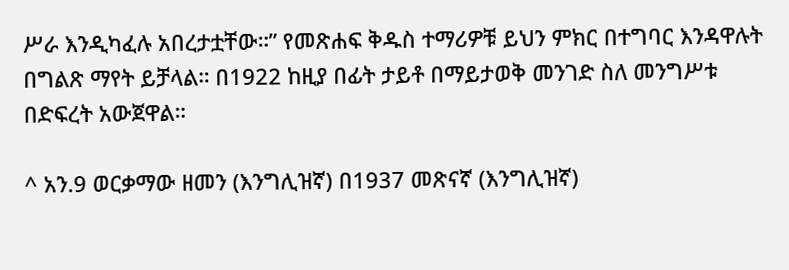ሥራ እንዲካፈሉ አበረታቷቸው።” የመጽሐፍ ቅዱስ ተማሪዎቹ ይህን ምክር በተግባር እንዳዋሉት በግልጽ ማየት ይቻላል። በ1922 ከዚያ በፊት ታይቶ በማይታወቅ መንገድ ስለ መንግሥቱ በድፍረት አውጀዋል።

^ አን.9 ወርቃማው ዘመን (እንግሊዝኛ) በ1937 መጽናኛ (እንግሊዝኛ)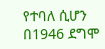የተባለ ሲሆን በ1946 ደግሞ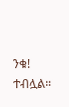ንቁ! ተብሏል።